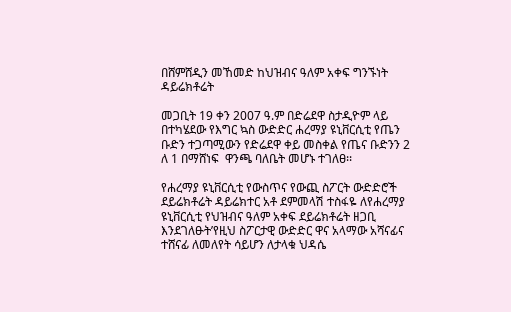በሸምሸዲን መኸመድ ከህዝብና ዓለም አቀፍ ግንኙነት ዳይሬክቶሬት

መጋቢት 19 ቀን 2007 ዓ.ም በድሬደዋ ስታዲዮም ላይ በተካሄደው የእግር ኳስ ውድድር ሐረማያ ዩኒቨርሲቲ የጤን ቡድን ተጋጣሚውን የድሬደዋ ቀይ መስቀል የጤና ቡድንን 2 ለ 1 በማሸነፍ  ዋንጫ ባለቤት መሆኑ ተገለፀ፡፡

የሐረማያ ዩኒቨርሲቲ የውስጥና የውጪ ስፖርት ውድድሮች ደይሬክቶሬት ዳይሬክተር አቶ ደምመላሽ ተስፋዬ ለየሐረማያ ዩኒቨርሲቲ የህዝብና ዓለም አቀፍ ደይሬክቶሬት ዘጋቢ እንደገለፁት’የዚህ ስፖርታዊ ውድድር ዋና አላማው አሻናፊና ተሸናፊ ለመለየት ሳይሆን ለታላቁ ህዳሴ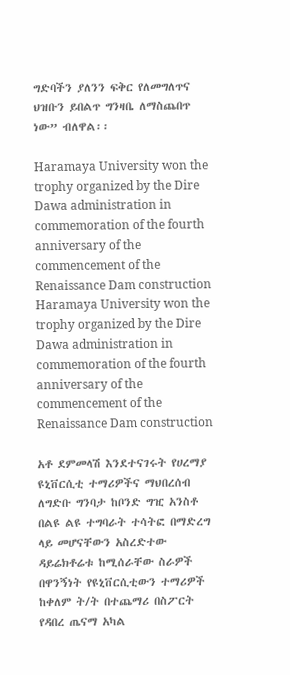ግድባችን ያለንን ፍቅር የለመግለጥና ህዝቡን ይበልጥ ግንዛቤ ለማስጨበጥ ነው” ብለዋል፡፡

Haramaya University won the trophy organized by the Dire Dawa administration in commemoration of the fourth anniversary of the commencement of the Renaissance Dam construction Haramaya University won the trophy organized by the Dire Dawa administration in commemoration of the fourth anniversary of the commencement of the Renaissance Dam construction

አቶ ደምመላሽ እንደተናገሩት የሀረማያ ዩኒቨርሲቲ ተማሪዎችና ማህበረሰብ ለግድቡ ግንባታ ከቦንድ ግዢ አንስቶ በልዩ ልዩ ተግባራት ተሳትፎ በማድረግ ላይ መሆናቸውን አስረድተው ዳይሬክቶሬቱ ከሚሰራቸው ስራዎች በዋንኝነት የዩኒቨርሲቲውን ተማሪዎች ከቀለም ት/ት በተጨማሪ በስፖርት የዳበረ ጤናማ አካል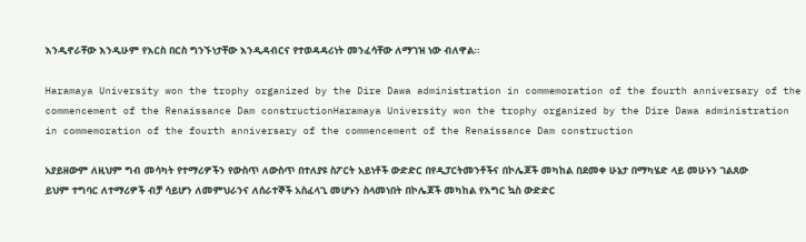እንዲኖራቸው እንዲሁም የእርስ በርስ ግንኙነታቸው እንዲዳብርና የተወዳዳሪነት መንፈሳቸው ለማገዝ ነው ብለዋል፡፡

Haramaya University won the trophy organized by the Dire Dawa administration in commemoration of the fourth anniversary of the commencement of the Renaissance Dam constructionHaramaya University won the trophy organized by the Dire Dawa administration in commemoration of the fourth anniversary of the commencement of the Renaissance Dam construction

አያይዘውም ለዚህም ግብ መሳካት የተማሪዎችን የውስጥ ለውስጥ በተለያዩ ስፖርት አይነቶች ውድድር በየዲፓርትመንቶችና በኮሌጆች መካከል በደመቀ ሁኔታ በማካሄድ ላይ መሁኑን ገልጸው ይህም ተግባር ለተማሪዎች ብቻ ሳይሆን ለመምህራንና ለሰራተኞች አስፈላጊ መሆኑን ስላመነበት በኮሌጆች መካከል የእግር ኳስ ውድድር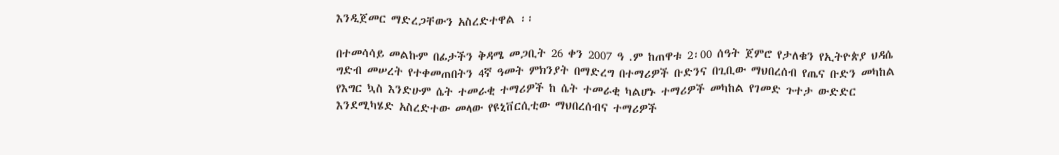እንዲጀመር ማድረጋቸውን አስረድተዋል ፡፡

በተመሳሳይ መልኩም በፊታችን ቅዳሜ መጋቢት 26 ቀን 2007 ዓ .ም ከጠዋቱ 2፡00 ሰዓት ጀምሮ የታለቁን የኢትዮጵያ ህዳሴ ግድብ መሠረት የተቀመጠበትን 4ኛ ዓመት ምክንያት በማድረግ በተማሪዎች ቡድንና በጊቢው ማህበረሰብ የጤና ቡድን መካከል የእግር ኳስ እንድሁም ሴት ተመራቂ ተማሪዎች ከ ሴት ተመራቂ ካልሆኑ ተማሪዎች መካከል የገመድ ጉተታ ውድድር እንደሚካሄድ አስረድተው መላው የዩኒቨርሲቲው ማህበረሰብና ተማሪዎች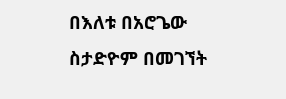በእለቱ በአሮጌው ስታድዮም በመገኘት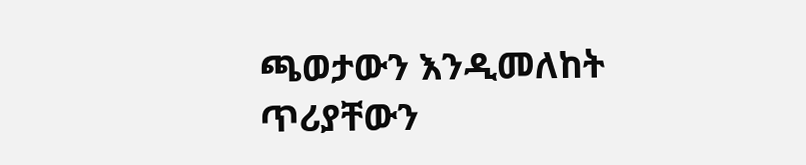ጫወታውን እንዲመለከት ጥሪያቸውን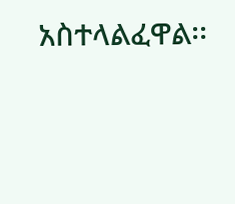አስተላልፈዋል፡፡